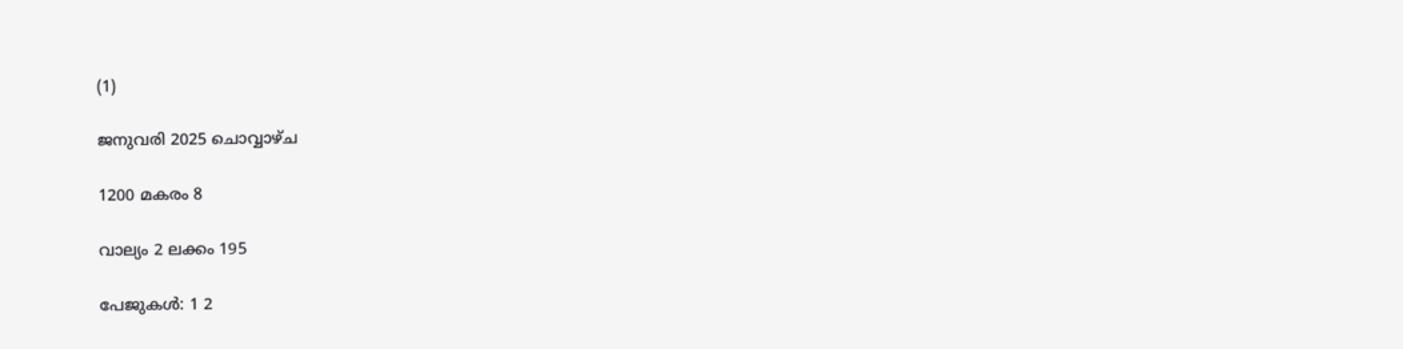(1)

ജനുവരി 2025 ചൊവ്വാഴ്ച

1200 മകരം 8

വാല്യം 2 ലക്കം 195

പേജുകള്‍: 1 2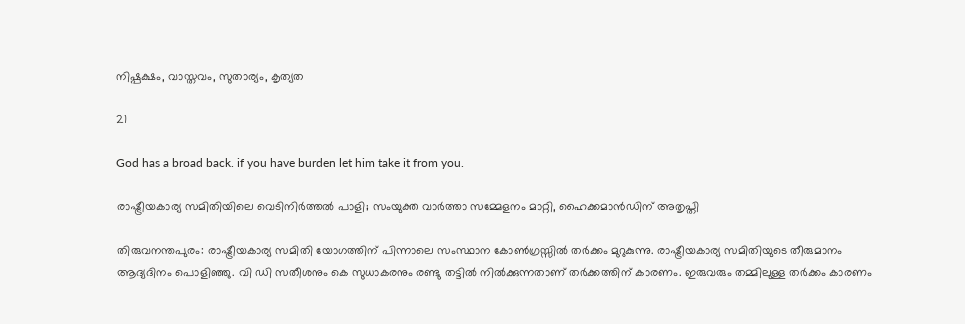നിഷ്പക്ഷം, വാസ്തവം, സുതാര്യം, കൃത്യത

21

God has a broad back. if you have burden let him take it from you.

രാഷ്ട്രീയകാര്യ സമിതിയിലെ വെടിനിര്‍ത്തല്‍ പാളി; സംയുക്ത വാര്‍ത്താ സമ്മേളനം മാറ്റി, ഹൈക്കമാൻഡിന് അതൃപ്തി

തിരുവനന്തപുരം: രാഷ്ട്രീയകാര്യ സമിതി യോഗത്തിന് പിന്നാലെ സംസ്ഥാന കോൺഗ്രസ്സിൽ തര്‍ക്കം മുറുകുന്നു. രാഷ്ട്രീയകാര്യ സമിതിയുടെ തീരുമാനം ആദ്യദിനം പൊളിഞ്ഞു. വി ഡി സതീശനും കെ സുധാകരനും രണ്ടു തട്ടിൽ നിൽക്കുന്നതാണ് തർക്കത്തിന് കാരണം. ഇരുവരും തമ്മിലുള്ള തർക്കം കാരണം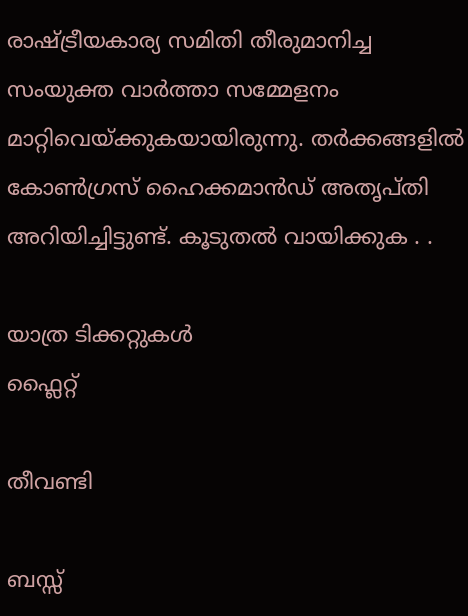രാഷ്ട്രീയകാര്യ സമിതി തീരുമാനിച്ച സംയുക്ത വാർത്താ സമ്മേളനം മാറ്റിവെയ്ക്കുകയായിരുന്നു. തർക്കങ്ങളിൽ കോൺഗ്രസ് ഹൈക്കമാൻഡ് അതൃപ്തി അറിയിച്ചിട്ടുണ്ട്. കൂടുതല്‍ വായിക്കുക . .

യാത്ര ടിക്കറ്റുകള്‍
ഫ്ലൈറ്റ്

തീവണ്ടി

ബസ്സ്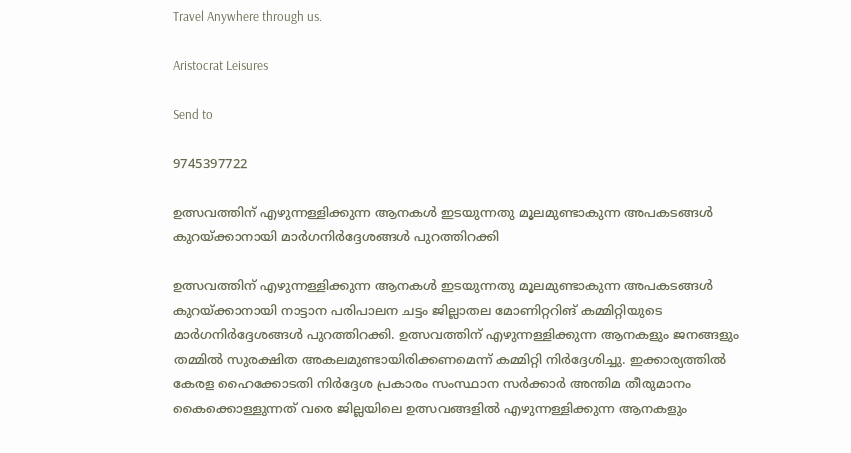Travel Anywhere through us.

Aristocrat Leisures

Send to

9745397722

ഉത്സവത്തിന് എഴുന്നള്ളിക്കുന്ന ആനകള്‍ ഇടയുന്നതു മൂലമുണ്ടാകുന്ന അപകടങ്ങള്‍ കുറയ്ക്കാനായി മാര്‍ഗനിര്‍ദ്ദേശങ്ങള്‍ പുറത്തിറക്കി

ഉത്സവത്തിന് എഴുന്നള്ളിക്കുന്ന ആനകള്‍ ഇടയുന്നതു മൂലമുണ്ടാകുന്ന അപകടങ്ങള്‍ കുറയ്ക്കാനായി നാട്ടാന പരിപാലന ചട്ടം ജില്ലാതല മോണിറ്ററിങ് കമ്മിറ്റിയുടെ മാര്‍ഗനിര്‍ദ്ദേശങ്ങള്‍ പുറത്തിറക്കി. ഉത്സവത്തിന് എഴുന്നള്ളിക്കുന്ന ആനകളും ജനങ്ങളും തമ്മില്‍ സുരക്ഷിത അകലമുണ്ടായിരിക്കണമെന്ന് കമ്മിറ്റി നിര്‍ദ്ദേശിച്ചു. ഇക്കാര്യത്തില്‍ കേരള ഹൈക്കോടതി നിര്‍ദ്ദേശ പ്രകാരം സംസ്ഥാന സര്‍ക്കാര്‍ അന്തിമ തീരുമാനം കൈക്കൊള്ളുന്നത് വരെ ജില്ലയിലെ ഉത്സവങ്ങളിൽ എഴുന്നള്ളിക്കുന്ന ആനകളും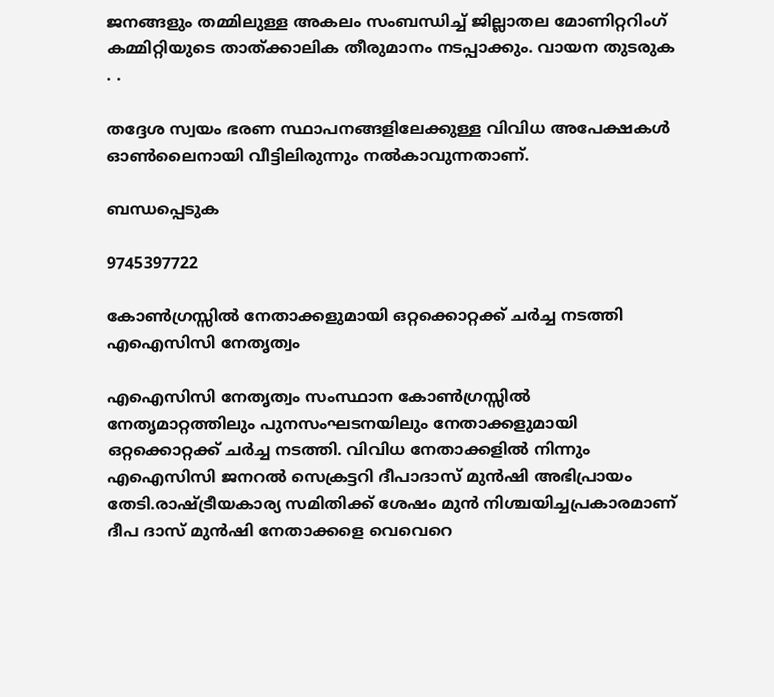ജനങ്ങളും തമ്മിലുള്ള അകലം സംബന്ധിച്ച് ജില്ലാതല മോണിറ്ററിംഗ് കമ്മിറ്റിയുടെ താത്ക്കാലിക തീരുമാനം നടപ്പാക്കും. വായന തുടരുക . .

തദ്ദേശ സ്വയം ഭരണ സ്ഥാപനങ്ങളിലേക്കുള്ള വിവിധ അപേക്ഷകള്‍ ഓണ്‍ലൈനായി വീട്ടിലിരുന്നും നല്‍കാവുന്നതാണ്.

ബന്ധപ്പെടുക

9745397722

കോൺഗ്രസ്സില്‍ നേതാക്കളുമായി ഒറ്റക്കൊറ്റക്ക് ചര്‍ച്ച നടത്തി എഐസിസി നേതൃത്വം

എഐസിസി നേതൃത്വം സംസ്ഥാന കോൺഗ്രസ്സില്‍ നേതൃമാറ്റത്തിലും പുനസംഘടനയിലും നേതാക്കളുമായി ഒറ്റക്കൊറ്റക്ക് ചര്‍ച്ച നടത്തി. വിവിധ നേതാക്കളില്‍ നിന്നും എഐസിസി ജനറല്‍ സെക്രട്ടറി ദീപാദാസ് മുൻഷി അഭിപ്രായം തേടി.രാഷ്ട്രീയകാര്യ സമിതിക്ക് ശേഷം മുൻ നിശ്ചയിച്ചപ്രകാരമാണ് ദീപ ദാസ് മുൻഷി നേതാക്കളെ വെവെറെ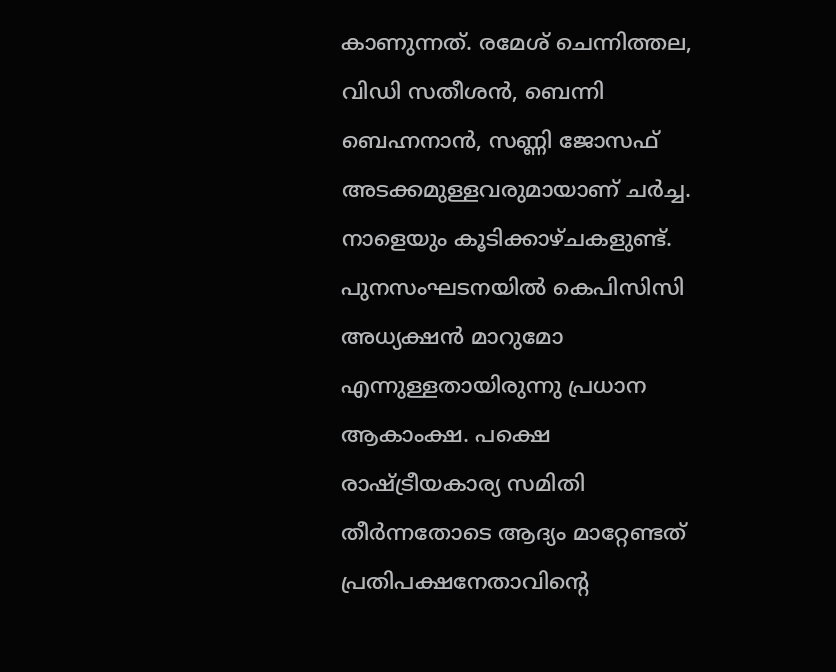കാണുന്നത്. രമേശ് ചെന്നിത്തല, വിഡി സതീശൻ, ബെന്നി ബെഹ്നനാൻ, സണ്ണി ജോസഫ് അടക്കമുള്ളവരുമായാണ് ചര്‍ച്ച. നാളെയും കൂടിക്കാഴ്ചകളുണ്ട്. പുനസംഘടനയില്‍ കെപിസിസി അധ്യക്ഷന്‍ മാറുമോ എന്നുള്ളതായിരുന്നു പ്രധാന ആകാംക്ഷ. പക്ഷെ രാഷ്ട്രീയകാര്യ സമിതി തീർന്നതോടെ ആദ്യം മാറ്റേണ്ടത് പ്രതിപക്ഷനേതാവിന്‍റെ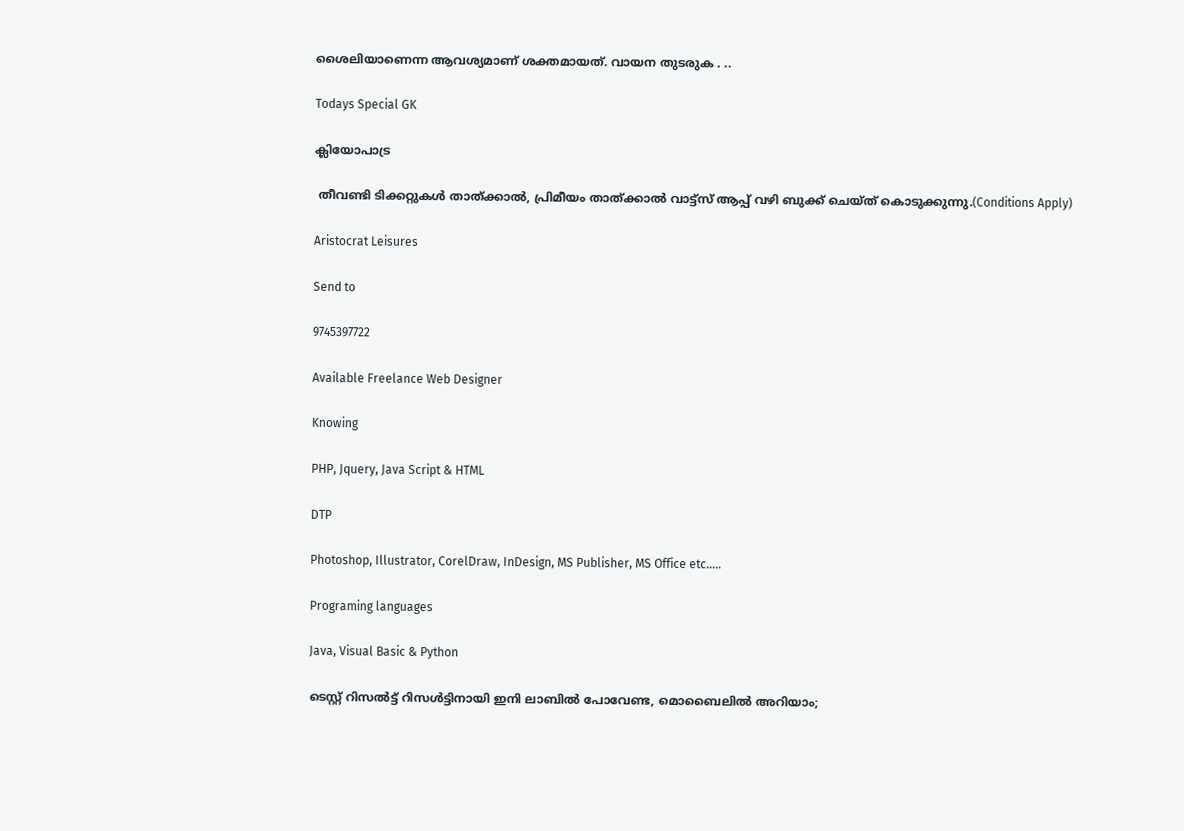ശൈലിയാണെന്ന ആവശ്യമാണ് ശക്തമായത്. വായന തുടരുക . ..

Todays Special GK

ക്ലിയോപാട്ര

 തീവണ്ടി ടിക്കറ്റുകള്‍ താത്ക്കാല്‍, പ്രിമീയം താത്ക്കാല്‍ വാട്ട്സ് ആപ്പ് വഴി ബുക്ക് ചെയ്ത് കൊടുക്കുന്നു.(Conditions Apply)

Aristocrat Leisures

Send to

9745397722

Available Freelance Web Designer

Knowing

PHP, Jquery, Java Script & HTML

DTP

Photoshop, Illustrator, CorelDraw, InDesign, MS Publisher, MS Office etc…..

Programing languages

Java, Visual Basic & Python

ടെസ്റ്റ് റിസൽട്ട് റിസള്‍ട്ടിനായി ഇനി ലാബില്‍ പോവേണ്ട, മൊബൈലിൽ അറിയാം;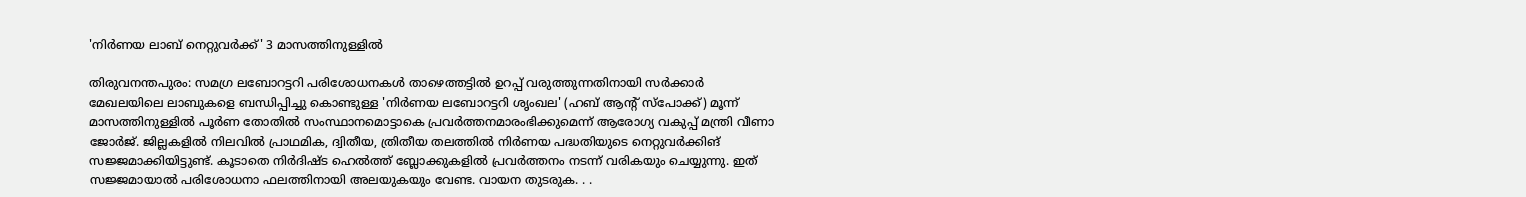'നിർണയ ലാബ് നെറ്റുവർക്ക്' 3 മാസത്തിനുള്ളില്‍

തിരുവനന്തപുരം: സമഗ്ര ലബോറട്ടറി പരിശോധനകള്‍ താഴെത്തട്ടില്‍ ഉറപ്പ് വരുത്തുന്നതിനായി സര്‍ക്കാര്‍ മേഖലയിലെ ലാബുകളെ ബന്ധിപ്പിച്ചു കൊണ്ടുള്ള 'നിര്‍ണയ ലബോറട്ടറി ശൃംഖല' (ഹബ് ആന്റ് സ്‌പോക്ക്) മൂന്ന് മാസത്തിനുള്ളില്‍ പൂര്‍ണ തോതില്‍ സംസ്ഥാനമൊട്ടാകെ പ്രവര്‍ത്തനമാരംഭിക്കുമെന്ന് ആരോഗ്യ വകുപ്പ് മന്ത്രി വീണാ ജോര്‍ജ്. ജില്ലകളില്‍ നിലവില്‍ പ്രാഥമിക, ദ്വിതീയ, ത്രിതീയ തലത്തില്‍ നിര്‍ണയ പദ്ധതിയുടെ നെറ്റുവര്‍ക്കിങ് സജ്ജമാക്കിയിട്ടുണ്ട്. കൂടാതെ നിര്‍ദിഷ്ട ഹെല്‍ത്ത് ബ്ലോക്കുകളില്‍ പ്രവര്‍ത്തനം നടന്ന് വരികയും ചെയ്യുന്നു. ഇത് സജ്ജമായാല്‍ പരിശോധനാ ഫലത്തിനായി അലയുകയും വേണ്ട. വായന തുടരുക. . .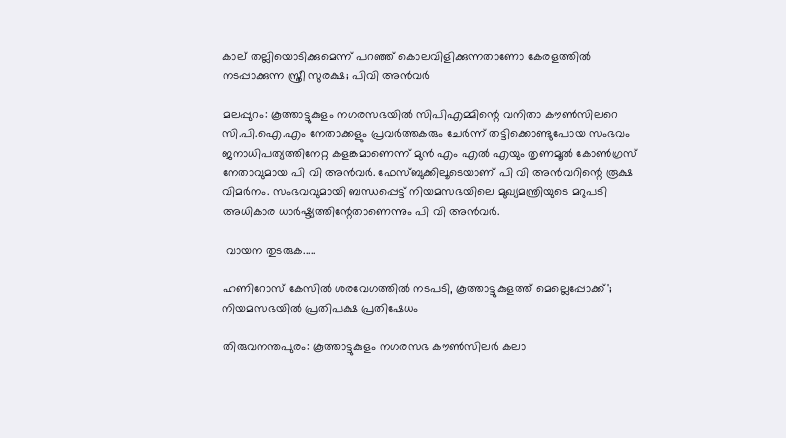കാല് തല്ലിയൊടിക്കുമെന്ന് പറഞ്ഞ് കൊലവിളിക്കുന്നതാണോ കേരളത്തില്‍ നടപ്പാക്കുന്ന സ്ത്രീ സുരക്ഷ; പിവി അന്‍വര്‍

മലപ്പുറം: കൂത്താട്ടുകുളം നഗരസഭയിൽ സിപിഎമ്മിന്റെ വനിതാ കൗൺസിലറെ സി.പി.ഐ.എം നേതാക്കളും പ്രവർത്തകരും ചേർന്ന് തട്ടിക്കൊണ്ടുപോയ സംഭവം ജനാധിപത്യത്തിനേറ്റ കളങ്കമാണെന്ന് മുന്‍ എം എല്‍ എയും തൃണമൂല്‍ കോണ്‍ഗ്രസ് നേതാവുമായ പി വി അന്‍വര്‍. ഫേസ്ബുക്കിലൂടെയാണ് പി വി അന്‍വറിന്റെ രൂക്ഷ വിമര്‍നം. സംഭവവുമായി ബന്ധപ്പെട്ട് നിയമസഭയിലെ മുഖ്യമന്ത്രിയുടെ മറുപടി അധികാര ധാർഷ്ട്യത്തിന്റേതാണെന്നും പി വി അന്‍വര്‍.

 വായന തുടരുക.....

ഹണിറോസ് കേസില്‍ ശരവേഗത്തില്‍ നടപടി, കൂത്താട്ടുകുളത്ത് മെല്ലെപ്പോക്ക്'; നിയമസഭയില്‍ പ്രതിപക്ഷ പ്രതിഷേധം

തിരുവനന്തപുരം: കൂത്താട്ടുകുളം നഗരസഭ കൗണ്‍സിലര്‍ കലാ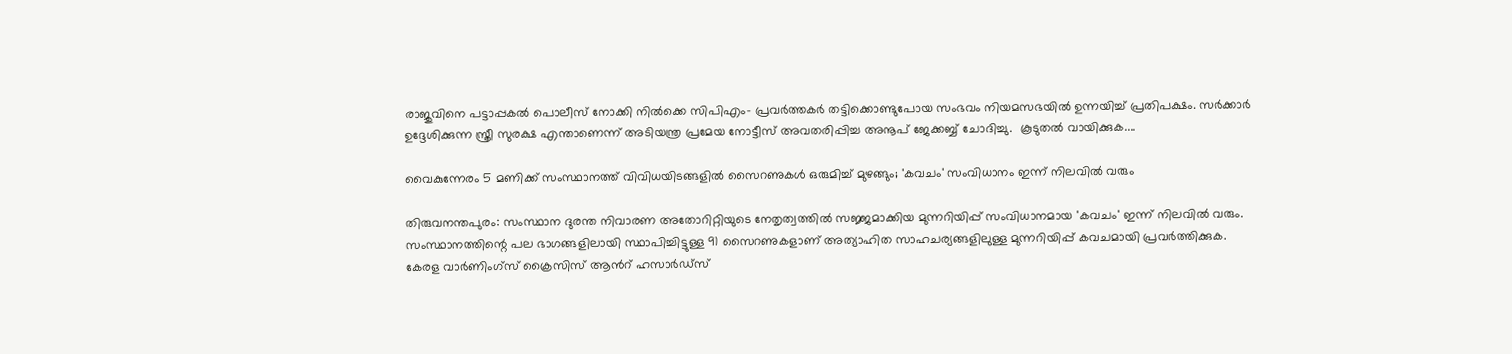രാജുവിനെ പട്ടാപ്പകല്‍ പൊലീസ് നോക്കി നില്‍ക്കെ സിപിഎം- പ്രവര്‍ത്തകര്‍ തട്ടിക്കൊണ്ടുപോയ സംഭവം നിയമസഭയില്‍ ഉന്നയിച്ച് പ്രതിപക്ഷം. സർക്കാർ ഉദ്ദേശിക്കുന്ന സ്ത്രീ സുരക്ഷ എന്താണെന്ന് അടിയന്ത്ര പ്രമേയ നോട്ടീസ് അവതരിപ്പിച്ച അനൂപ് ജേക്കബ്ബ് ചോദിച്ചു.  കൂടുതല്‍ വായിക്കുക....

വൈകുന്നേരം 5 മണിക്ക് സംസ്ഥാനത്ത് വിവിധയിടങ്ങളിൽ സൈറണുകൾ ഒരുമിച്ച് മുഴങ്ങും; 'കവചം' സംവിധാനം ഇന്ന് നിലവിൽ വരും

തിരുവനന്തപുരം: സംസ്ഥാന ദുരന്ത നിവാരണ അതോറിറ്റിയുടെ നേതൃത്വത്തിൽ സജ്ജമാക്കിയ മുന്നറിയിപ്പ് സംവിധാനമായ 'കവചം' ഇന്ന് നിലവിൽ വരും. സംസ്ഥാനത്തിന്റെ പല ഭാഗങ്ങളിലായി സ്ഥാപിച്ചിട്ടുള്ള 91 സൈറണുകളാണ് അത്യാഹിത സാഹചര്യങ്ങളിലുള്ള മുന്നറിയിപ്പ് കവചമായി പ്രവർത്തിക്കുക. കേരള വാർണിംഗ്‌സ് ക്രൈസിസ് ആന്‍റ് ഹസാർഡ്‌സ്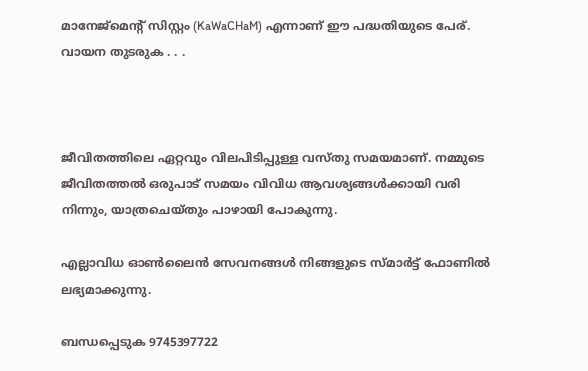മാനേജ്‌മെന്‍റ് സിസ്റ്റം (KaWaCHaM) എന്നാണ് ഈ പദ്ധതിയുടെ പേര്. വായന തുടരുക . . .



ജീവിതത്തിലെ ഏറ്റവും വിലപിടിപ്പുള്ള വസ്തു സമയമാണ്. നമ്മുടെ ജീവിതത്തല്‍ ഒരുപാട് സമയം വിവിധ ആവശ്യങ്ങള്‍ക്കായി വരി നിന്നും, യാത്രചെയ്തും പാഴായി പോകുന്നു.

എല്ലാവിധ ഓണ്‍ലൈന്‍ സേവനങ്ങള്‍ നിങ്ങളുടെ സ്മാര്‍ട്ട് ഫോണില്‍ ലഭ്യമാക്കുന്നു.

ബന്ധപ്പെടുക 9745397722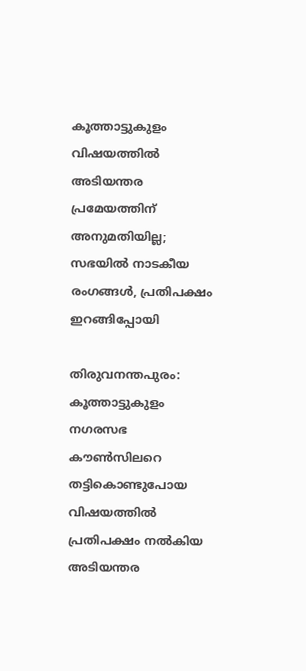കൂത്താട്ടുകുളം വിഷയത്തില്‍ അടിയന്തര പ്രമേയത്തിന് അനുമതിയില്ല; സഭയിൽ നാടകീയ രംഗങ്ങൾ, പ്രതിപക്ഷം ഇറങ്ങിപ്പോയി

തിരുവനന്തപുരം: കൂത്താട്ടുകുളം നഗരസഭ കൗൺസിലറെ തട്ടികൊണ്ടുപോയ വിഷയത്തിൽ പ്രതിപക്ഷം നൽകിയ അടിയന്തര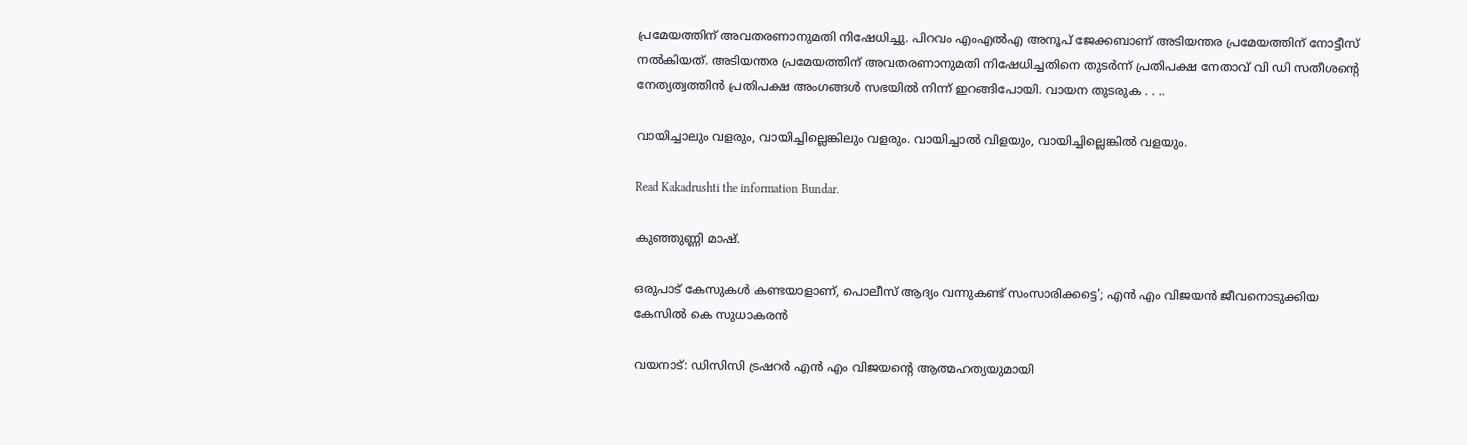പ്രമേയത്തിന് അവതരണാനുമതി നിഷേധിച്ചു. പിറവം എംഎല്‍എ അനൂപ് ജേക്കബാണ് അടിയന്തര പ്രമേയത്തിന് നോട്ടീസ് നല്‍കിയത്. അടിയന്തര പ്രമേയത്തിന് അവതരണാനുമതി നിഷേധിച്ചതിനെ തുടർന്ന് പ്രതിപക്ഷ നേതാവ് വി ഡി സതീശന്റെ നേത്യത്വത്തിന്‍ പ്രതിപക്ഷ അംഗങ്ങള്‍ സഭയില്‍ നിന്ന് ഇറങ്ങിപോയി. വായന തുടരുക . . ..

വായിച്ചാലും വളരും, വായിച്ചില്ലെങ്കിലും വളരും. വായിച്ചാല്‍ വിളയും, വായിച്ചില്ലെങ്കില്‍ വളയും.

Read Kakadrushti the information Bundar.

കുഞ്ഞുണ്ണി മാഷ്.

ഒരുപാട് കേസുകൾ കണ്ടയാളാണ്, പൊലീസ് ആദ്യം വന്നുകണ്ട് സംസാരിക്കട്ടെ'; എന്‍ എം വിജയന്‍ ജീവനൊടുക്കിയ കേസില്‍ കെ സുധാകരന്‍

വയനാട്: ഡിസിസി ട്രഷറർ എൻ എം വിജയന്റെ ആത്മഹത്യയുമായി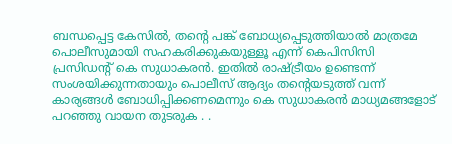ബന്ധപ്പെട്ട കേസിൽ, തൻ്റെ പങ്ക് ബോധ്യപ്പെടുത്തിയാൽ മാത്രമേ പൊലീസുമായി സഹകരിക്കുകയുള്ളൂ എന്ന് കെപിസിസി പ്രസിഡന്റ് കെ സുധാകരൻ. ഇതിൽ രാഷ്ട്രീയം ഉണ്ടെന്ന് സംശയിക്കുന്നതായും പൊലീസ് ആദ്യം തന്റെയടുത്ത് വന്ന് കാര്യങ്ങൾ ബോധിപ്പിക്കണമെന്നും കെ സുധാകരൻ മാധ്യമങ്ങളോട് പറഞ്ഞു വായന തുടരുക . .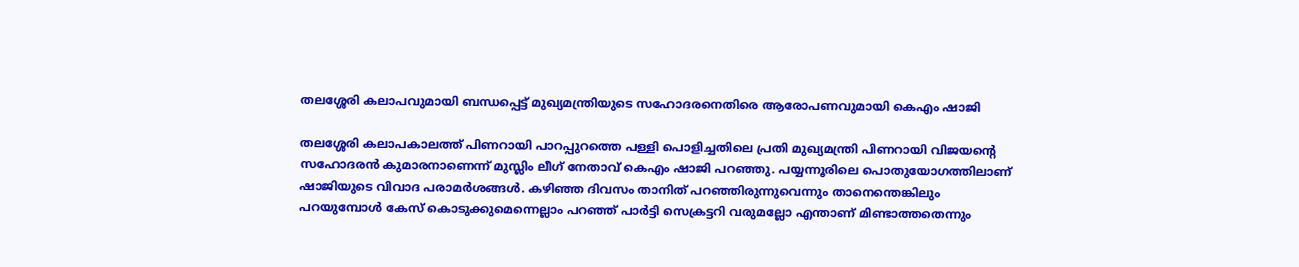തലശ്ശേരി കലാപവുമായി ബന്ധപ്പെട്ട് മുഖ്യമന്ത്രിയുടെ സഹോദരനെതിരെ ആരോപണവുമായി കെഎം ഷാജി

തലശ്ശേരി കലാപകാലത്ത് പിണറായി പാറപ്പുറത്തെ പള്ളി പൊളിച്ചതിലെ പ്രതി മുഖ്യമന്ത്രി പിണറായി വിജയന്റെ സഹോദരന്‍ കുമാരനാണെന്ന് മുസ്ലിം ലീഗ് നേതാവ് കെഎം ഷാജി പറഞ്ഞു. പയ്യന്നൂരിലെ പൊതുയോഗത്തിലാണ് ഷാജിയുടെ വിവാദ പരാമർശങ്ങൾ. കഴിഞ്ഞ ദിവസം താനിത് പറഞ്ഞിരുന്നുവെന്നും താനെന്തെങ്കിലും പറയുമ്പോൾ കേസ് കൊടുക്കുമെന്നെല്ലാം പറഞ്ഞ് പാർട്ടി സെക്രട്ടറി വരുമല്ലോ എന്താണ് മിണ്ടാത്തതെന്നും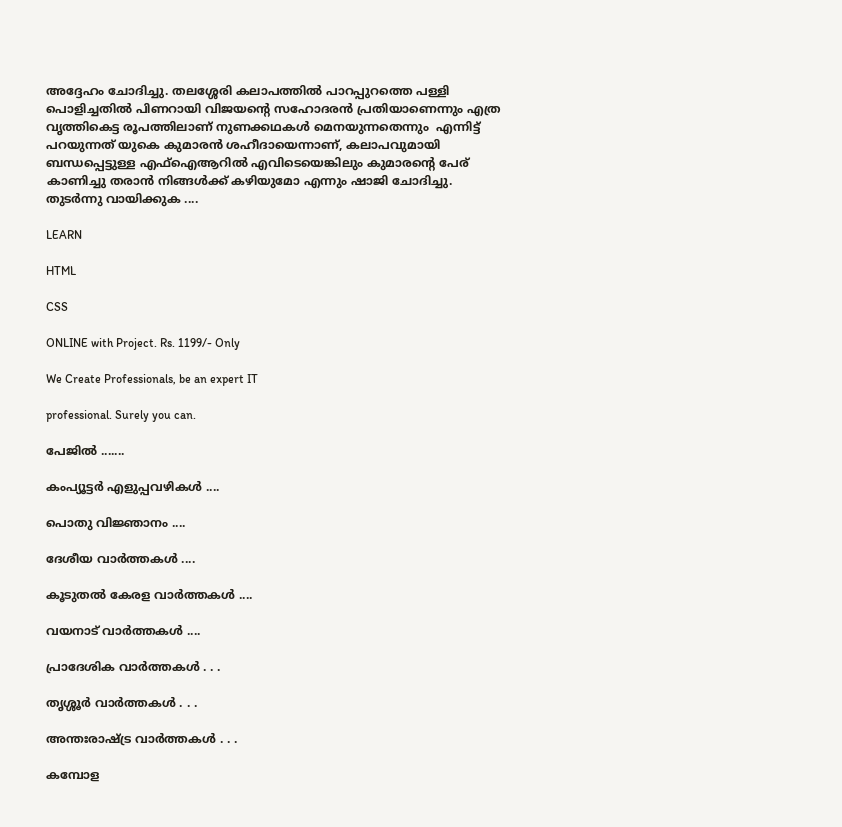അദ്ദേഹം ചോദിച്ചു. തലശ്ശേരി കലാപത്തിൽ പാറപ്പുറത്തെ പള്ളി പൊളിച്ചതിൽ പിണറായി വിജയൻ്റെ സഹോദരൻ പ്രതിയാണെന്നും എത്ര വൃത്തികെട്ട രൂപത്തിലാണ് നുണക്കഥകൾ മെനയുന്നതെന്നും  എന്നിട്ട് പറയുന്നത് യുകെ കുമാരന്‍ ശഹീദായെന്നാണ്, കലാപവുമായി ബന്ധപ്പെട്ടുള്ള എഫ്ഐആറിൽ എവിടെയെങ്കിലും കുമാരന്റെ പേര് കാണിച്ചു തരാന്‍ നിങ്ങള്‍ക്ക് കഴിയുമോ എന്നും ഷാജി ചോദിച്ചു. തുടര്‍ന്നു വായിക്കുക ....

LEARN

HTML

CSS

ONLINE with Project. Rs. 1199/- Only

We Create Professionals, be an expert IT

professional. Surely you can.

പേജില്‍ .......

കംപ്യൂട്ടര്‍ എളുപ്പവഴികള്‍ ....

പൊതു വിജ്ഞാനം ....

ദേശീയ വാര്‍ത്തകള്‍ ....

കൂടുതല്‍ കേരള വാര്‍ത്തകള്‍ ....

വയനാട് വാര്‍ത്തകള്‍ ....

പ്രാദേശിക വാര്‍ത്തകള്‍ . . .

തൃശ്ശൂര്‍ വാര്‍ത്തകള്‍ . . .

അന്തഃരാഷ്ട്ര വാര്‍ത്തകള്‍ . . .

കമ്പോള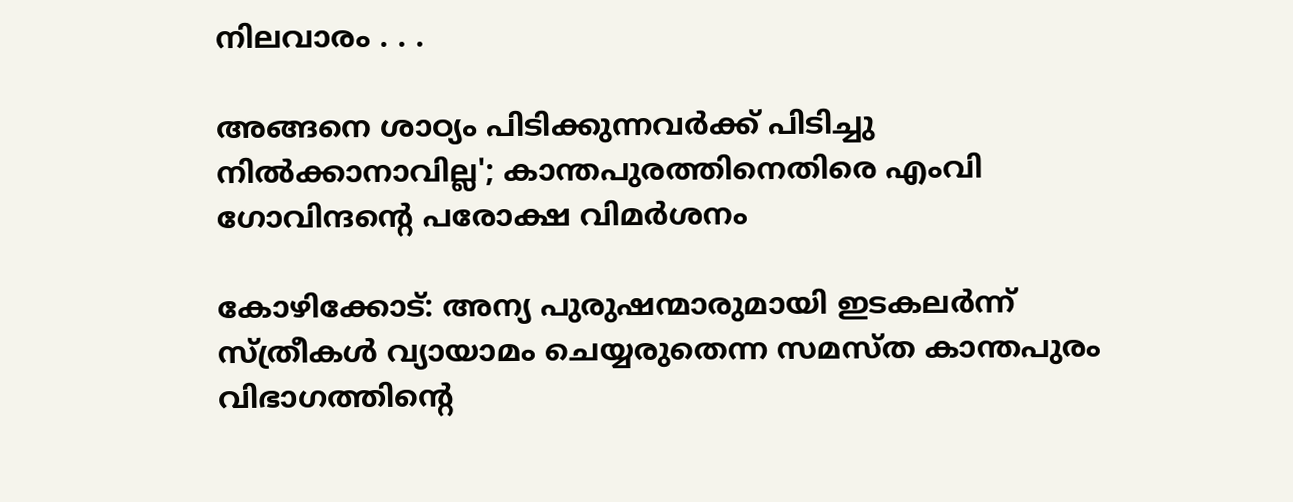നിലവാരം . . .

അങ്ങനെ ശാഠ്യം പിടിക്കുന്നവർക്ക് പിടിച്ചു നിൽക്കാനാവില്ല'; കാന്തപുരത്തിനെതിരെ എംവി ഗോവിന്ദന്റെ പരോക്ഷ വിമര്‍ശനം

കോഴിക്കോട്: അന്യ പുരുഷന്മാരുമായി ഇടകലർന്ന് സ്ത്രീകൾ വ്യായാമം ചെയ്യരുതെന്ന സമസ്ത കാന്തപുരം വിഭാഗത്തിൻ്റെ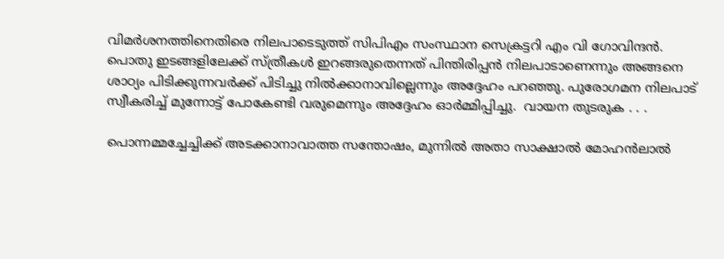വിമർശനത്തിനെതിരെ നിലപാടെടുത്ത് സിപിഎം സംസ്ഥാന സെക്രട്ടറി എം വി ഗോവിന്ദന്‍. പൊതു ഇടങ്ങളിലേക്ക് സ്ത്രീകള്‍ ഇറങ്ങരുതെന്നത് പിന്തിരിപ്പന്‍ നിലപാടാണെന്നും അങ്ങനെ ശാഠ്യം പിടിക്കുന്നവർക്ക് പിടിച്ചു നിൽക്കാനാവില്ലെന്നും അദ്ദേഹം പറഞ്ഞു. പുരോഗമന നിലപാട് സ്വീകരിച്ച് മുന്നോട്ട് പോകേണ്ടി വരുമെന്നും അദ്ദേഹം ഓ‍ർമ്മിപ്പിച്ചു.  വായന തുടരുക . . .

പൊന്നമ്മച്ചേച്ചിക്ക് അടക്കാനാവാത്ത സന്തോഷം, മുന്നിൽ അതാ സാക്ഷാൽ മോഹന്‍ലാല്‍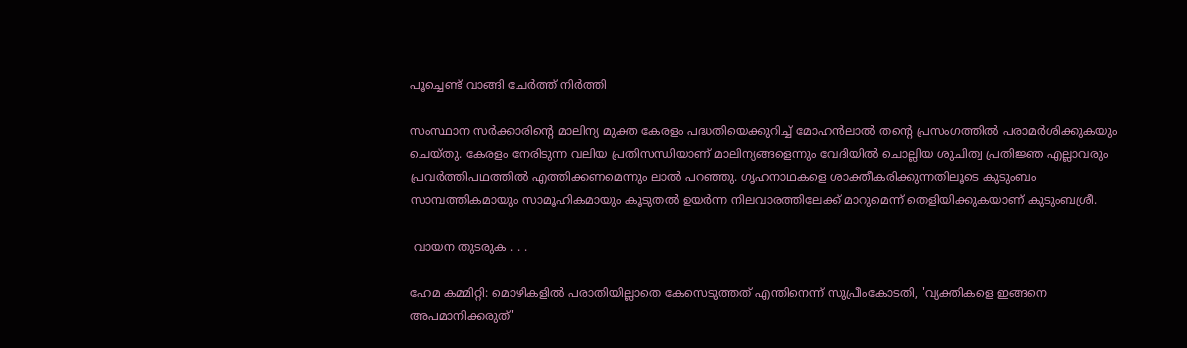പൂച്ചെണ്ട് വാങ്ങി ചേര്‍ത്ത് നിര്‍ത്തി

സംസ്ഥാന സർക്കാരിന്‍റെ മാലിന്യ മുക്ത കേരളം പദ്ധതിയെക്കുറിച്ച് മോഹന്‍ലാല്‍ തന്‍റെ പ്രസംഗത്തില്‍ പരാമർശിക്കുകയും  ചെയ്തു. കേരളം നേരിടുന്ന വലിയ പ്രതിസന്ധിയാണ് മാലിന്യങ്ങളെന്നും വേദിയിൽ ചൊല്ലിയ ശുചിത്വ പ്രതിജ്ഞ എല്ലാവരും പ്രവർത്തിപഥത്തിൽ എത്തിക്കണമെന്നും ലാൽ പറഞ്ഞു. ഗൃഹനാഥകളെ ശാക്തീകരിക്കുന്നതിലൂടെ കുടുംബം സാമ്പത്തികമായും സാമൂഹികമായും കൂടുതൽ ഉയർന്ന നിലവാരത്തിലേക്ക് മാറുമെന്ന് തെളിയിക്കുകയാണ് കുടുംബശ്രീ.

 വായന തുടരുക . . .

ഹേമ കമ്മിറ്റി: മൊഴികളിൽ പരാതിയില്ലാതെ കേസെടുത്തത് എന്തിനെന്ന് സുപ്രീംകോടതി, 'വ്യക്തികളെ ഇങ്ങനെ അപമാനിക്കരുത്'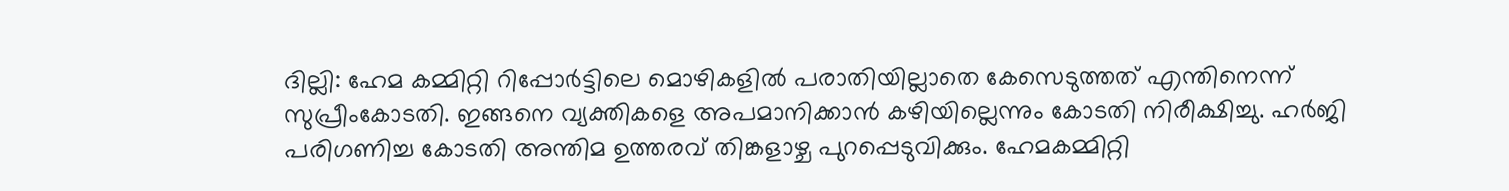ദില്ലി: ഹേമ കമ്മിറ്റി റിപ്പോര്‍ട്ടിലെ മൊഴികളില്‍ പരാതിയില്ലാതെ കേസെടുത്തത് എന്തിനെന്ന് സുപ്രീംകോടതി. ഇങ്ങനെ വ്യക്തികളെ അപമാനിക്കാൻ കഴിയില്ലെന്നും കോടതി നിരീക്ഷിച്ചു. ഹർജി പരിഗണിച്ച കോടതി അന്തിമ ഉത്തരവ് തിങ്കളാഴ്ച പുറപ്പെടുവിക്കും. ഹേമകമ്മിറ്റി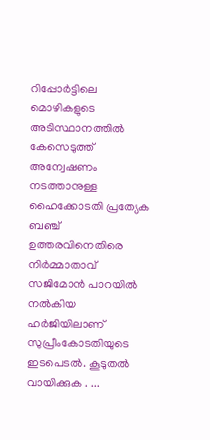റിപ്പോർട്ടിലെ മൊഴികളുടെ അടിസ്ഥാനത്തിൽ കേസെടുത്ത് അന്വേഷണം നടത്താനുള്ള ഹൈക്കോടതി പ്രത്യേക ബഞ്ച് ഉത്തരവിനെതിരെ നിർമ്മാതാവ് സജിമോൻ പാറയിൽ നൽകിയ ഹർജിയിലാണ് സുപ്രീംകോടതിയുടെ ഇടപെടൽ. കൂടുതല്‍ വായിക്കുക . ...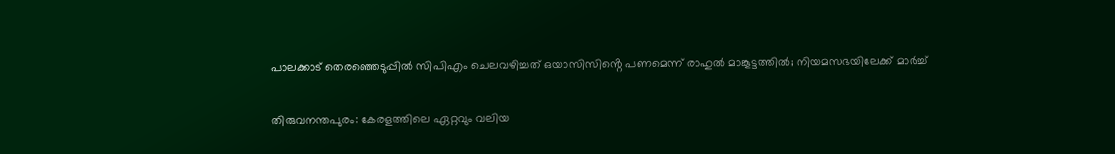പാലക്കാട് തെരഞ്ഞെടുപ്പിൽ സിപിഎം ചെലവഴിച്ചത് ഒയാസിസിൻ്റെ പണമെന്ന് രാഹുൽ മാങ്കൂട്ടത്തിൽ; നിയമസഭയിലേക്ക് മാര്‍ച്ച്

തിരുവനന്തപുരം: കേരളത്തിലെ ഏറ്റവും വലിയ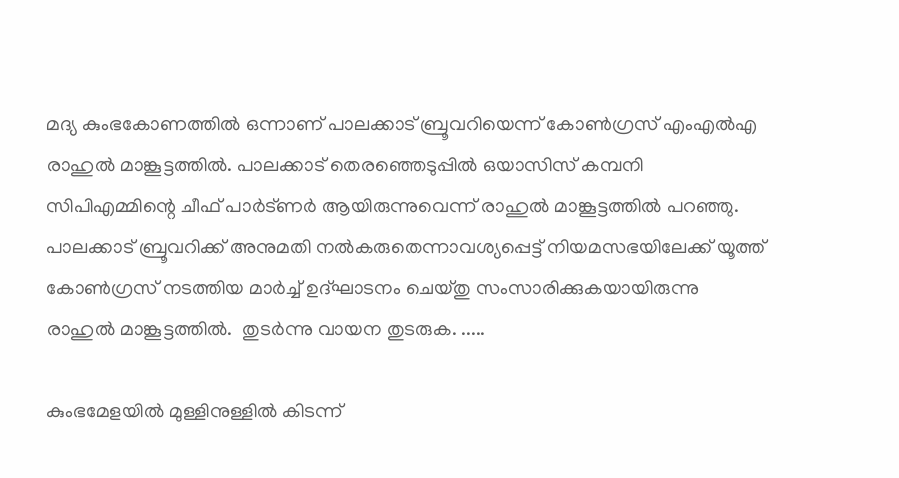മദ്യ കുംഭകോണത്തിൽ ഒന്നാണ് പാലക്കാട് ബ്രൂവറിയെന്ന് കോൺഗ്രസ് എംഎൽഎ രാഹുൽ മാങ്കൂട്ടത്തിൽ. പാലക്കാട് തെരഞ്ഞെടുപ്പിൽ ഒയാസിസ് കമ്പനി സിപിഎമ്മിന്റെ ചീഫ് പാർട്ണർ ആയിരുന്നുവെന്ന് രാഹുൽ മാങ്കൂട്ടത്തിൽ പറഞ്ഞു. പാലക്കാട് ബ്രൂവറിക്ക് അനുമതി നൽകരുതെന്നാവശ്യപ്പെട്ട് നിയമസഭയിലേക്ക് യൂത്ത് കോൺഗ്രസ് നടത്തിയ മാർച്ച് ഉദ്ഘാടനം ചെയ്തു സംസാരിക്കുകയായിരുന്നു രാഹുൽ മാങ്കൂട്ടത്തിൽ.  തുടര്‍ന്നു വായന തുടരുക. .....

കുംഭമേളയില്‍ മുള്ളിനുള്ളില്‍ കിടന്ന്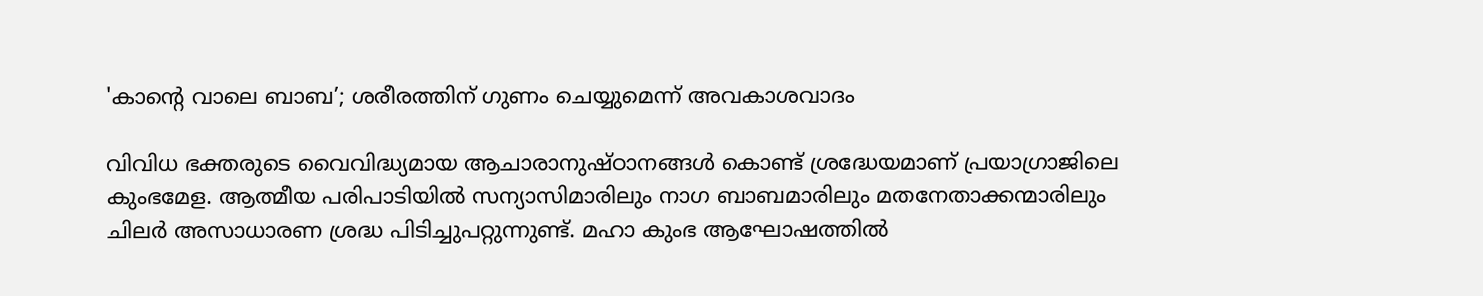'കാന്റെ വാലെ ബാബ’; ശരീരത്തിന് ഗുണം ചെയ്യുമെന്ന് അവകാശവാദം

വിവിധ ഭക്തരുടെ വൈവിദ്ധ്യമായ ആചാരാനുഷ്ഠാനങ്ങള്‍ കൊണ്ട് ശ്രദ്ധേയമാണ് പ്രയാഗ്രാജിലെ കുംഭമേള. ആത്മീയ പരിപാടിയില്‍ സന്യാസിമാരിലും നാഗ ബാബമാരിലും മതനേതാക്കന്മാരിലും ചിലര്‍ അസാധാരണ ശ്രദ്ധ പിടിച്ചുപറ്റുന്നുണ്ട്. മഹാ കുംഭ ആഘോഷത്തില്‍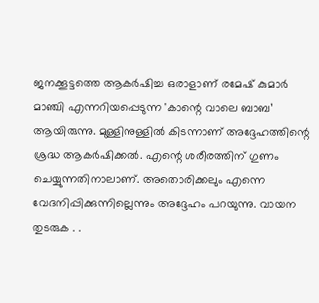ജനക്കൂട്ടത്തെ ആകർഷിച്ച ഒരാളാണ് രമേഷ് കുമാര്‍ മാഞ്ചി എന്നറിയപ്പെടുന്ന 'കാന്റെ വാലെ ബാബ’ ആയിരുന്നു. മുള്ളിനുള്ളില്‍ കിടന്നാണ് അദ്ദേഹത്തിന്റെ ശ്രദ്ധ ആകർഷിക്കൽ. എന്റെ ശരീരത്തിന് ഗുണം ചെയ്യുന്നതിനാലാണ്. അതൊരിക്കലും എന്നെ വേദനിപ്പിക്കുന്നില്ലെന്നും അദ്ദേഹം പറയുന്നു. വായന തുടരുക . .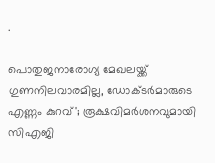.

പൊതുജനാരോഗ്യ മേഖലയ്ക്ക് ഗുണനിലവാരമില്ല, ഡോക്ടർമാരുടെ എണ്ണം കുറവ്'; രൂക്ഷവിമർശനവുമായി സിഎജി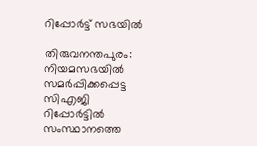റിപ്പോര്‍ട്ട് സഭയില്‍

തിരുവനന്തപുരം: നിയമസഭയിൽ സമർപ്പിക്കപ്പെട്ട സിഎജി റിപ്പോർട്ടിൽ സംസ്ഥാനത്തെ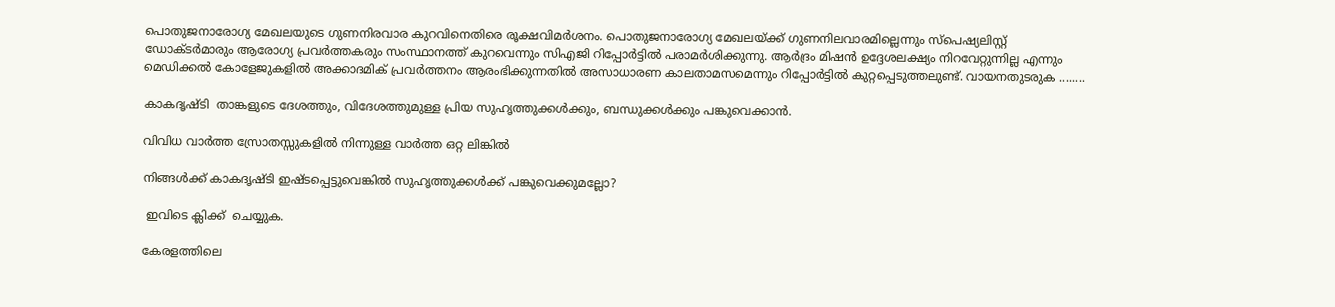പൊതുജനാരോഗ്യ മേഖലയുടെ ഗുണനിരവാര കുറവിനെതിരെ രൂക്ഷവിമർശനം. പൊതുജനാരോഗ്യ മേഖലയ്ക്ക് ഗുണനിലവാരമില്ലെന്നും സ്പെഷ്യലിസ്റ്റ് ഡോക്ടർമാരും ആരോഗ്യ പ്രവർത്തകരും സംസ്ഥാനത്ത് കുറവെന്നും സിഎജി റിപ്പോർട്ടിൽ പരാമർശിക്കുന്നു. ആര്‍ദ്രം മിഷന്‍ ഉദ്ദേശലക്ഷ്യം നിറവേറ്റുന്നില്ല എന്നും മെഡിക്കല്‍ കോളേജുകളില്‍ അക്കാദമിക് പ്രവർത്തനം ആരംഭിക്കുന്നതില്‍ അസാധാരണ കാലതാമസമെന്നും റിപ്പോര്‍ട്ടില്‍ കുറ്റപ്പെടുത്തലുണ്ട്. വായനതുടരുക ........

കാകദൃഷ്ടി  താങ്കളുടെ ദേശത്തും, വിദേശത്തുമുള്ള പ്രിയ സുഹൃത്തുക്കള്‍ക്കും, ബന്ധുക്കള്‍ക്കും പങ്കുവെക്കാന്‍.

വിവിധ വാര്‍ത്ത സ്രോതസ്സുകളില്‍ നിന്നുള്ള വാര്‍ത്ത ഒറ്റ ലിങ്കില്‍

നിങ്ങള്‍ക്ക് കാകദൃഷ്ടി ഇഷ്ടപ്പെട്ടുവെങ്കില്‍ സുഹൃത്തുക്കള്‍ക്ക് പങ്കുവെക്കുമല്ലോ?

 ഇവിടെ ക്ലിക്ക്  ചെയ്യുക.

കേരളത്തിലെ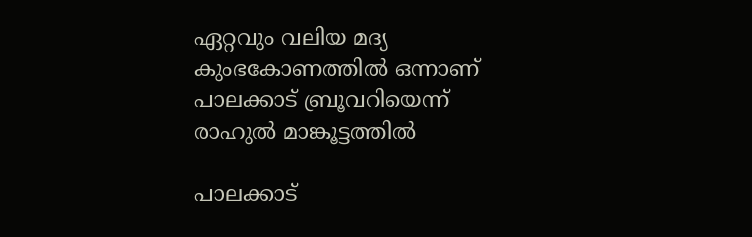ഏറ്റവും വലിയ മദ്യ കുംഭകോണത്തിൽ ഒന്നാണ് പാലക്കാട് ബ്രൂവറിയെന്ന് രാഹുൽ മാങ്കൂട്ടത്തില്‍

പാലക്കാട്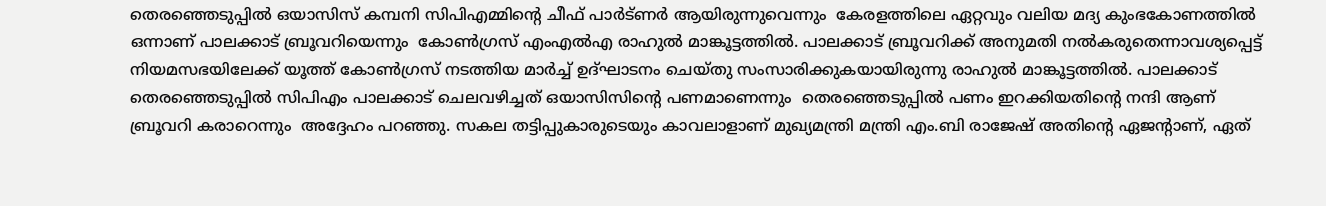തെരഞ്ഞെടുപ്പിൽ ഒയാസിസ് കമ്പനി സിപിഎമ്മിന്റെ ചീഫ് പാർട്ണർ ആയിരുന്നുവെന്നും  കേരളത്തിലെ ഏറ്റവും വലിയ മദ്യ കുംഭകോണത്തില്‍ ഒന്നാണ് പാലക്കാട് ബ്രൂവറിയെന്നും  കോൺഗ്രസ് എംഎൽഎ രാഹുൽ മാങ്കൂട്ടത്തിൽ. പാലക്കാട് ബ്രൂവറിക്ക് അനുമതി നൽകരുതെന്നാവശ്യപ്പെട്ട് നിയമസഭയിലേക്ക് യൂത്ത് കോൺഗ്രസ് നടത്തിയ മാർച്ച് ഉദ്ഘാടനം ചെയ്തു സംസാരിക്കുകയായിരുന്നു രാഹുൽ മാങ്കൂട്ടത്തിൽ. പാലക്കാട് തെരഞ്ഞെടുപ്പില്‍ സിപിഎം പാലക്കാട് ചെലവഴിച്ചത് ഒയാസിസിൻ്റെ പണമാണെന്നും  തെരഞ്ഞെടുപ്പിൽ പണം ഇറക്കിയതിന്റെ നന്ദി ആണ് ബ്രൂവറി കരാറെന്നും  അദ്ദേഹം പറഞ്ഞു. സകല തട്ടിപ്പുകാരുടെയും കാവലാളാണ് മുഖ്യമന്ത്രി മന്ത്രി എം.ബി രാജേഷ് അതിന്റെ ഏജന്റാണ്, ഏത്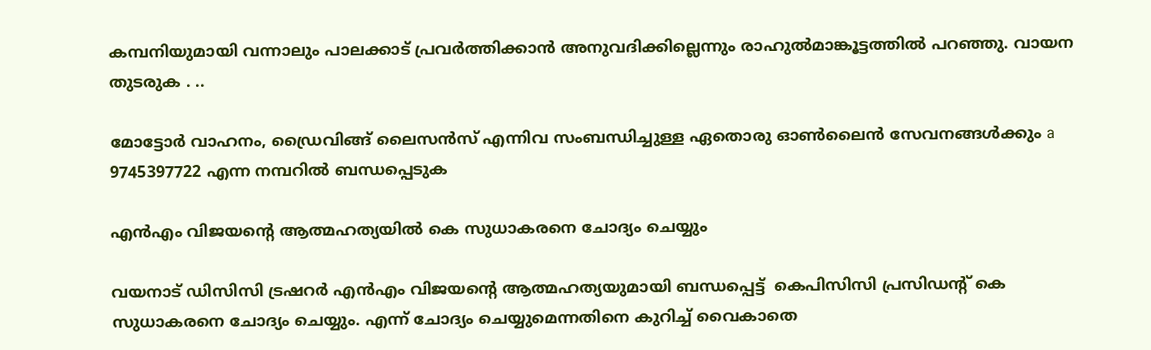കമ്പനിയുമായി വന്നാലും പാലക്കാട് പ്രവർത്തിക്കാന്‍ അനുവദിക്കില്ലെന്നും രാഹുല്‍മാങ്കൂട്ടത്തില്‍ പറഞ്ഞു. വായന തുടരുക . ..

മോട്ടോര്‍ വാഹനം, ഡ്രൈവിങ്ങ് ലൈസന്‍സ് എന്നിവ സംബന്ധിച്ചുള്ള ഏതൊരു ഓണ്‍ലൈന്‍ സേവനങ്ങള്‍ക്കും a 9745397722 എന്ന നമ്പറില്‍ ബന്ധപ്പെടുക

എന്‍എം വിജയന്റെ ആത്മഹത്യയില്‍ കെ സുധാകരനെ ചോദ്യം ചെയ്യും

വയനാട് ഡിസിസി ട്രഷറർ എൻഎം വിജയൻ്റെ ആത്മഹത്യയുമായി ബന്ധപ്പെട്ട്  കെപിസിസി പ്രസിഡൻ്റ് കെ സുധാകരനെ ചോദ്യം ചെയ്യും. എന്ന് ചോദ്യം ചെയ്യുമെന്നതിനെ കുറിച്ച് വൈകാതെ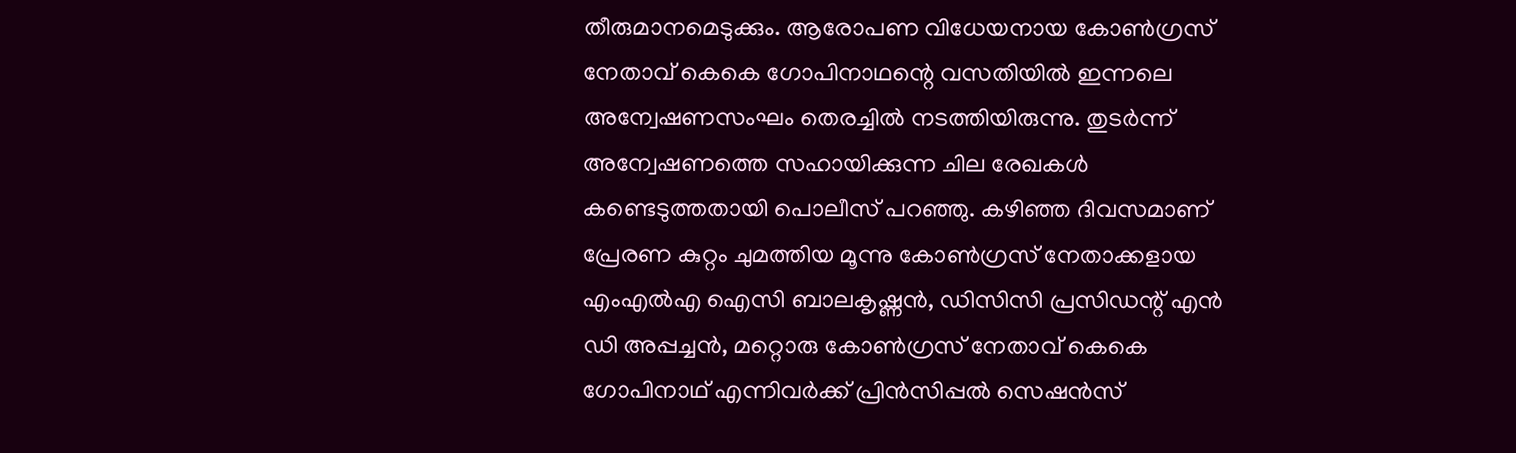തീരുമാനമെടുക്കും. ആരോപണ വിധേയനായ കോൺഗ്രസ് നേതാവ് കെകെ ഗോപിനാഥന്റെ വസതിയിൽ ഇന്നലെ അന്വേഷണസംഘം തെരച്ചിൽ നടത്തിയിരുന്നു. തുടർന്ന് അന്വേഷണത്തെ സഹായിക്കുന്ന ചില രേഖകള്‍ കണ്ടെടുത്തതായി പൊലീസ് പറഞ്ഞു. കഴിഞ്ഞ ദിവസമാണ് പ്രേരണ കുറ്റം ചുമത്തിയ മൂന്നു കോണ്‍ഗ്രസ് നേതാക്കളായ എംഎല്‍എ ഐസി ബാലകൃഷ്ണന്‍, ഡിസിസി പ്രസിഡന്റ് എന്‍ ഡി അപ്പച്ചന്‍, മറ്റൊരു കോൺഗ്രസ് നേതാവ് കെകെ ഗോപിനാഥ് എന്നിവർക്ക് പ്രിൻസിപ്പൽ സെഷൻസ്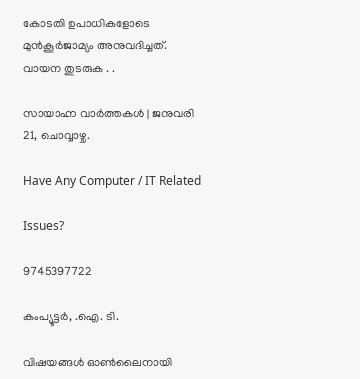കോടതി ഉപാധികളോടെ മുൻകൂർജാമ്യം അനുവദിച്ചത്. വായന തുടരുക . .

സായാഹ്ന വാര്‍ത്തകള്‍ | ജനുവരി 21, ചൊവ്വാഴ്ച.

Have Any Computer / IT Related

Issues?

9745397722

കംപ്യൂട്ടര്‍, .ഐ. ടി.

വിഷയങ്ങള്‍ ഓണ്‍ലൈനായി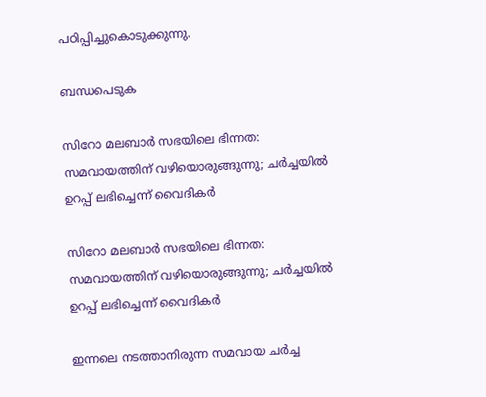പഠിപ്പിച്ചുകൊടുക്കുന്നു.

ബന്ധപെടുക

സിറോ മലബാര്‍ സഭയിലെ ഭിന്നത: സമവായത്തിന് വഴിയൊരുങ്ങുന്നു; ചര്‍ച്ചയില്‍ ഉറപ്പ് ലഭിച്ചെന്ന് വൈദിക‍ര്‍

സിറോ മലബാര്‍ സഭയിലെ ഭിന്നത: സമവായത്തിന് വഴിയൊരുങ്ങുന്നു; ചര്‍ച്ചയിൽ ഉറപ്പ് ലഭിച്ചെന്ന് വൈദിക‍ര്‍

ഇന്നലെ നടത്താനിരുന്ന സമവായ ചർച്ച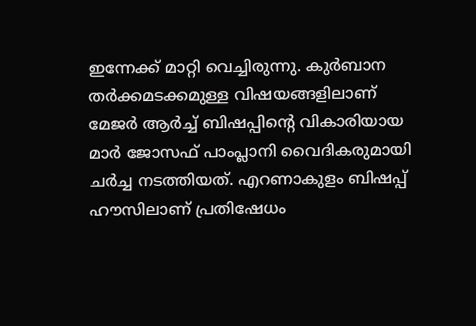ഇന്നേക്ക് മാറ്റി വെച്ചിരുന്നു. കുർബാന തര്‍ക്കമടക്കമുള്ള വിഷയങ്ങളിലാണ് മേജര്‍ ആർച്ച് ബിഷപ്പിന്റെ വികാരിയായ മാര്‍ ജോസഫ് പാംപ്ലാനി വൈദികരുമായി ചർച്ച നടത്തിയത്. എറണാകുളം ബിഷപ്പ് ഹൗസിലാണ് പ്രതിഷേധം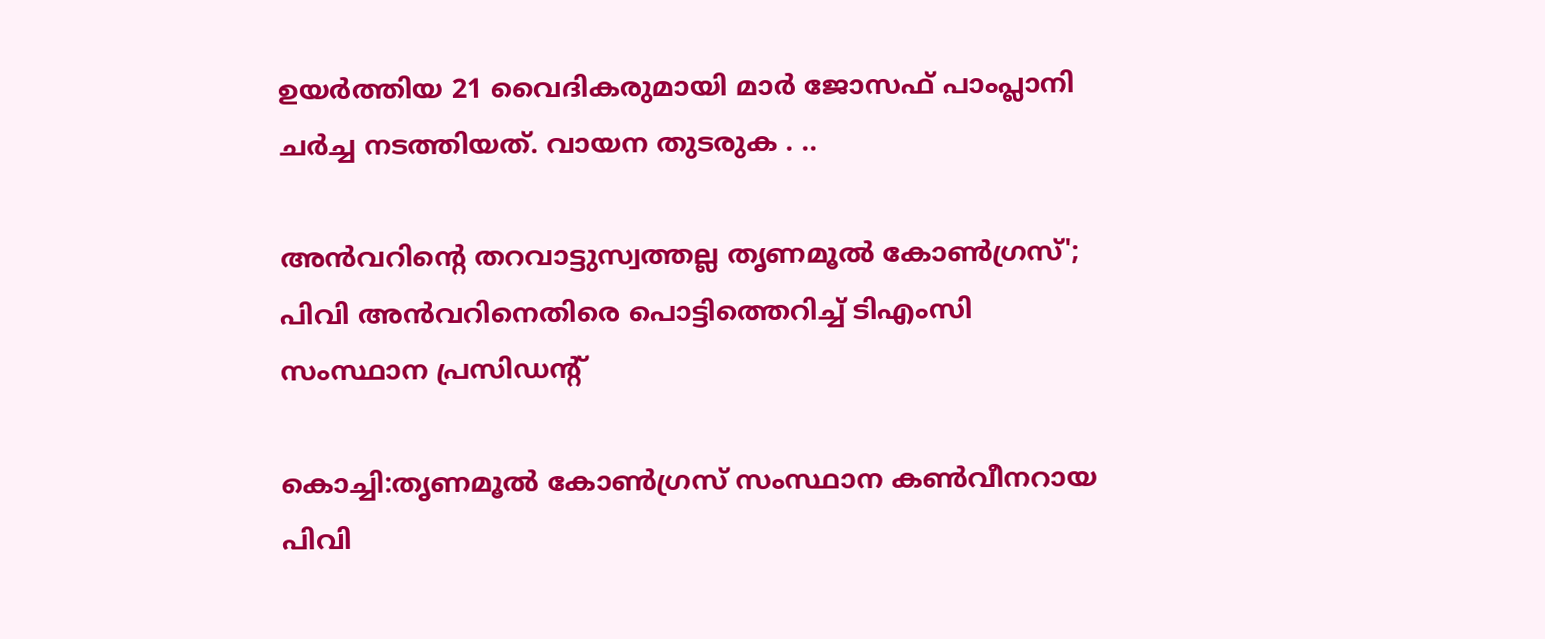ഉയർത്തിയ 21 വൈദികരുമായി മാര്‍ ജോസഫ് പാംപ്ലാനി ചര്‍ച്ച നടത്തിയത്. വായന തുടരുക . ..

അന്‍വറിന്‍റെ തറവാട്ടുസ്വത്തല്ല തൃണമൂല്‍ കോൺഗ്രസ്'; പിവി അൻവറിനെതിരെ പൊട്ടിത്തെറിച്ച് ടിഎംസി സംസ്ഥാന പ്രസിഡന്‍റ്

കൊച്ചി:തൃണമൂല്‍ കോണ്‍ഗ്രസ് സംസ്ഥാന കണ്‍വീനറായ പിവി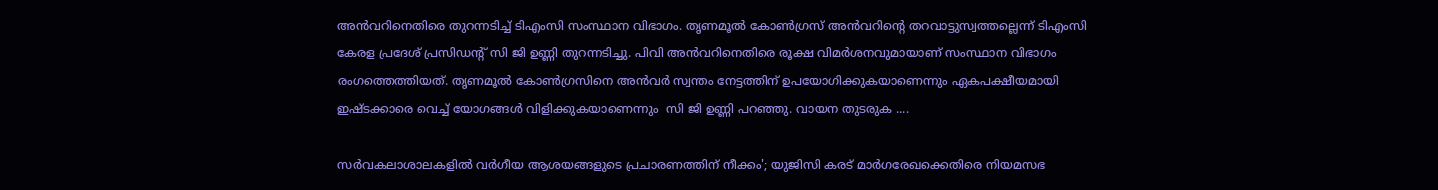അൻവറിനെതിരെ തുറന്നടിച്ച് ടിഎംസി സംസ്ഥാന വിഭാഗം. തൃണമൂല്‍ കോണ്‍ഗ്രസ് അൻവറിന്‍റെ തറവാട്ടുസ്വത്തല്ലെന്ന് ടിഎംസി കേരള പ്രദേശ് പ്രസിഡന്‍റ് സി ജി ഉണ്ണി തുറന്നടിച്ചു. പിവി അൻവറിനെതിരെ രൂക്ഷ വിമര്‍ശനവുമായാണ് സംസ്ഥാന വിഭാഗം രംഗത്തെത്തിയത്. തൃണമൂല്‍ കോണ്‍ഗ്രസിനെ അൻവര്‍ സ്വന്തം നേട്ടത്തിന് ഉപയോഗിക്കുകയാണെന്നും ഏകപക്ഷീയമായി ഇഷ്ടക്കാരെ വെച്ച് യോഗങ്ങള്‍ വിളിക്കുകയാണെന്നും  സി ജി ഉണ്ണി പറഞ്ഞു. വായന തുടരുക ....

സര്‍വകലാശാലകളില്‍ വര്‍ഗീയ ആശയങ്ങളുടെ പ്രചാരണത്തിന് നീക്കം'; യുജിസി കരട് മാർഗരേഖക്കെതിരെ നിയമസഭ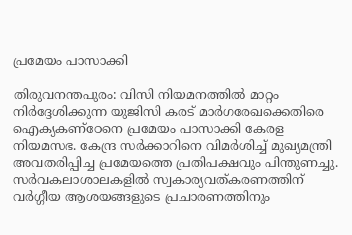പ്രമേയം പാസാക്കി

തിരുവനന്തപുരം: വിസി നിയമനത്തില്‍ മാറ്റം നിര്‍ദ്ദേശിക്കുന്ന യുജിസി കരട് മാര്‍ഗരേഖക്കെതിരെ ഐക്യകണ്ഠേനെ പ്രമേയം പാസാക്കി കേരള നിയമസഭ. കേന്ദ്ര സർക്കാറിനെ വിമർശിച്ച് മുഖ്യമന്ത്രി അവതരിപ്പിച്ച പ്രമേയത്തെ പ്രതിപക്ഷവും പിന്തുണച്ചു. സർവകലാശാലകളിൽ സ്വകാര്യവത്കരണത്തിന് വർഗ്ഗീയ ആശയങ്ങളുടെ പ്രചാരണത്തിനും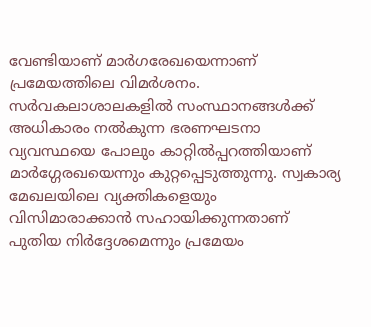വേണ്ടിയാണ് മാർഗരേഖയെന്നാണ് പ്രമേയത്തിലെ വിമർശനം. സര്‍വകലാശാലകളില്‍ സംസ്ഥാനങ്ങള്‍ക്ക് അധികാരം നൽകുന്ന ഭരണഘടനാ വ്യവസ്ഥയെ പോലും കാറ്റിൽപ്പറത്തിയാണ് മാർഗ്ഗേരഖയെന്നും കുറ്റപ്പെടുത്തുന്നു. സ്വകാര്യ മേഖലയിലെ വ്യക്തികളെയും വിസിമാരാക്കാൻ സഹായിക്കുന്നതാണ് പുതിയ നിർദ്ദേശമെന്നും പ്രമേയം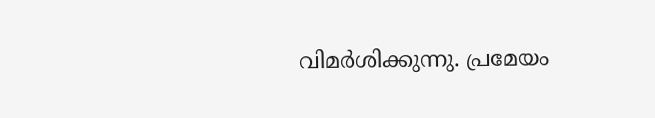വിമര്‍ശിക്കുന്നു. പ്രമേയം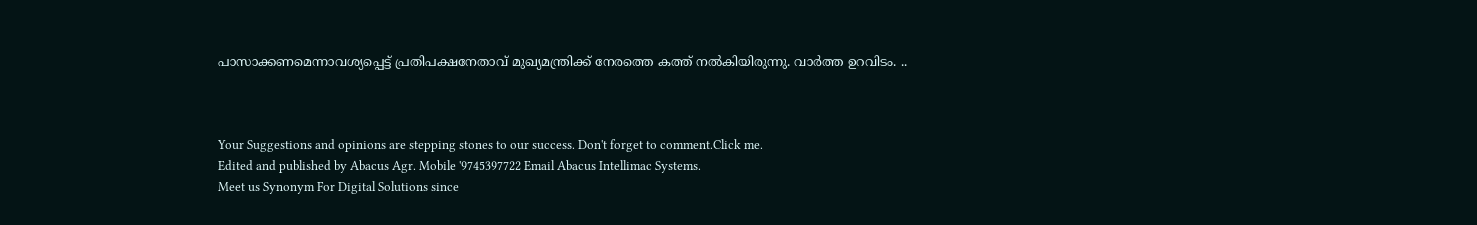പാസാക്കണമെന്നാവശ്യപ്പെട്ട് പ്രതിപക്ഷനേതാവ് മുഖ്യമന്ത്രിക്ക് നേരത്തെ കത്ത് നല്‍കിയിരുന്നു. വാര്‍ത്ത ഉറവിടം. ..



Your Suggestions and opinions are stepping stones to our success. Don't forget to comment.Click me.
Edited and published by Abacus Agr. Mobile '9745397722 Email Abacus Intellimac Systems.
Meet us Synonym For Digital Solutions since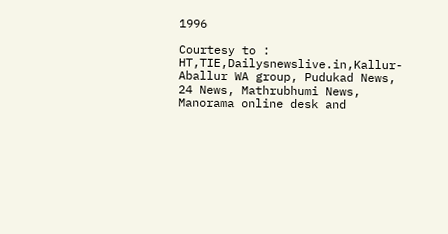1996

Courtesy to : HT,TIE,Dailysnewslive.in,Kallur-Aballur WA group, Pudukad News, 24 News, Mathrubhumi News, Manorama online desk and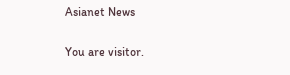Asianet News

You are visitor.